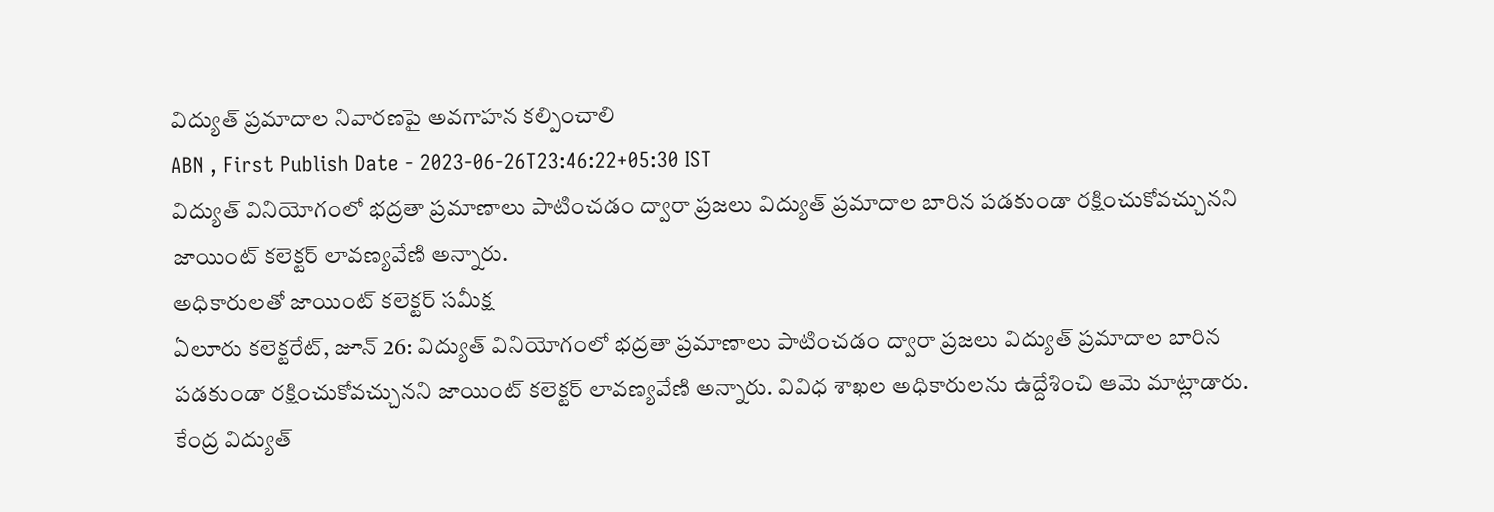విద్యుత్ ప్రమాదాల నివారణపై అవగాహన కల్పించాలి
ABN , First Publish Date - 2023-06-26T23:46:22+05:30 IST
విద్యుత్ వినియోగంలో భద్రతా ప్రమాణాలు పాటించడం ద్వారా ప్రజలు విద్యుత్ ప్రమాదాల బారిన పడకుండా రక్షించుకోవచ్చునని జాయింట్ కలెక్టర్ లావణ్యవేణి అన్నారు.
అధికారులతో జాయింట్ కలెక్టర్ సమీక్ష
ఏలూరు కలెక్టరేట్, జూన్ 26: విద్యుత్ వినియోగంలో భద్రతా ప్రమాణాలు పాటించడం ద్వారా ప్రజలు విద్యుత్ ప్రమాదాల బారిన పడకుండా రక్షించుకోవచ్చునని జాయింట్ కలెక్టర్ లావణ్యవేణి అన్నారు. వివిధ శాఖల అధికారులను ఉద్దేశించి ఆమె మాట్లాడారు. కేంద్ర విద్యుత్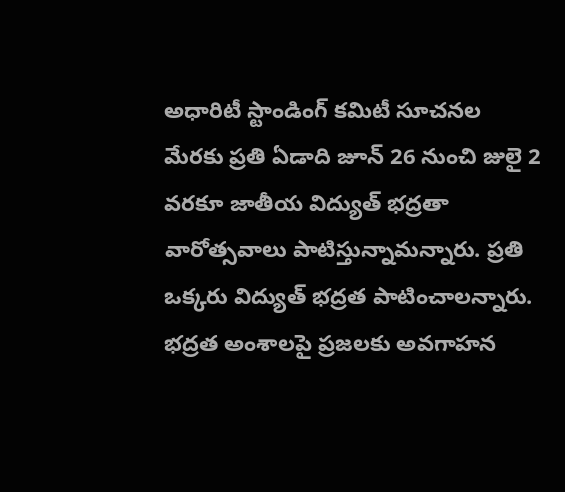అధారిటీ స్టాండింగ్ కమిటీ సూచనల మేరకు ప్రతి ఏడాది జూన్ 26 నుంచి జులై 2 వరకూ జాతీయ విద్యుత్ భద్రతా వారోత్సవాలు పాటిస్తున్నామన్నారు. ప్రతి ఒక్కరు విద్యుత్ భద్రత పాటించాలన్నారు. భద్రత అంశాలపై ప్రజలకు అవగాహన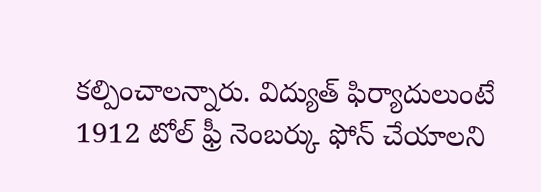కల్పించాలన్నారు. విద్యుత్ ఫిర్యాదులుంటే 1912 టోల్ ఫ్రీ నెంబర్కు ఫోన్ చేయాలని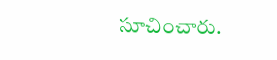సూచించారు.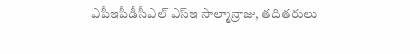ఎపీఇపీడీసీఎల్ ఎస్ఇ సాల్మాన్రాజు, తదితరులు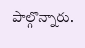పాల్గొన్నారు.